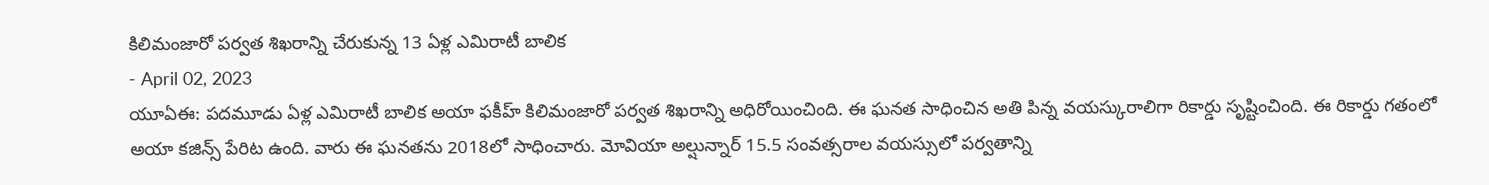కిలిమంజారో పర్వత శిఖరాన్ని చేరుకున్న 13 ఏళ్ల ఎమిరాటీ బాలిక
- April 02, 2023
యూఏఈ: పదమూడు ఏళ్ల ఎమిరాటీ బాలిక అయా ఫకీహ్ కిలిమంజారో పర్వత శిఖరాన్ని అధిరోయించింది. ఈ ఘనత సాధించిన అతి పిన్న వయస్కురాలిగా రికార్డు సృష్టించింది. ఈ రికార్డు గతంలో అయా కజిన్స్ పేరిట ఉంది. వారు ఈ ఘనతను 2018లో సాధించారు. మోవియా అల్షున్నార్ 15.5 సంవత్సరాల వయస్సులో పర్వతాన్ని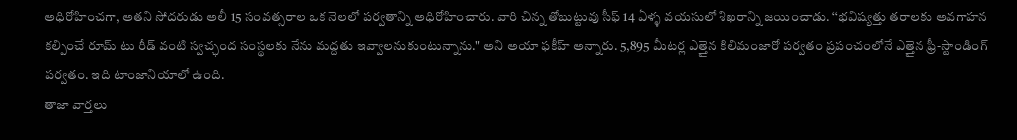అధిరోహించగా, అతని సోదరుడు అలీ 15 సంవత్సరాల ఒక నెలలో పర్వతాన్ని అధిరోహించారు. వారి చిన్న తోబుట్టువు సీఫ్ 14 ఏళ్ళ వయసులో శిఖరాన్ని జయించాడు. ‘‘భవిష్యత్తు తరాలకు అవగాహన కల్పించే రూమ్ టు రీడ్ వంటి స్వచ్ఛంద సంస్థలకు నేను మద్దతు ఇవ్వాలనుకుంటున్నాను." అని అయా ఫకీహ్ అన్నారు. 5,895 మీటర్ల ఎత్తైన కిలిమంజారో పర్వతం ప్రపంచంలోనే ఎత్తైన ఫ్రీ-స్టాండింగ్ పర్వతం. ఇది టాంజానియాలో ఉంది.
తాజా వార్తలు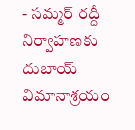- సమ్మర్ రద్దీ నిర్వాహణకు దుబాయ్ విమానాశ్రయం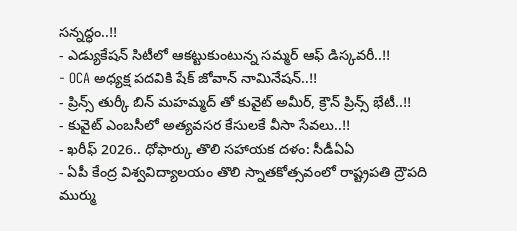సన్నద్ధం..!!
- ఎడ్యుకేషన్ సిటీలో ఆకట్టుకుంటున్న సమ్మర్ ఆఫ్ డిస్కవరీ..!!
- OCA అధ్యక్ష పదవికి షేక్ జోవాన్ నామినేషన్..!!
- ప్రిన్స్ తుర్కీ బిన్ మహమ్మద్ తో కువైట్ అమీర్, క్రౌన్ ప్రిన్స్ భేటీ..!!
- కువైట్ ఎంబసీలో అత్యవసర కేసులకే వీసా సేవలు..!!
- ఖరీఫ్ 2026.. ధోఫార్కు తొలి సహాయక దళం: సీడీఏఏ
- ఏపీ కేంద్ర విశ్వవిద్యాలయం తొలి స్నాతకోత్సవంలో రాష్ట్రపతి ద్రౌపది ముర్ము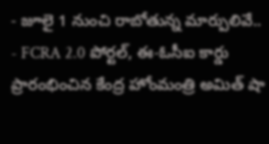- జూలై 1 నుంచి రాబోతున్న మార్పులివే..
- FCRA 2.0 పోర్టల్, ఈ-ఓసీఐ కార్డు ప్రారంభించిన కేంద్ర హోంమంత్రి అమిత్ షా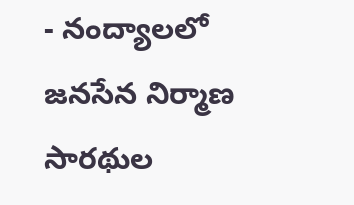- నంద్యాలలో జనసేన నిర్మాణ సారథుల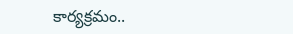కార్యక్రమం..